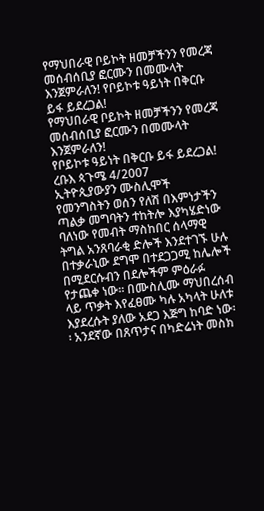የማህበራዊ ቦይኮት ዘመቻችንን የመረጃ መሰብሰቢያ ፎርሙን በመሙላት እንጀምራለን! የቦይኮቱ ዓይነት በቅርቡ ይፋ ይደረጋል!
የማህበራዊ ቦይኮት ዘመቻችንን የመረጃ መሰብሰቢያ ፎርሙን በመሙላት እንጀምራለን!
የቦይኮቱ ዓይነት በቅርቡ ይፋ ይደረጋል! ረቡእ ጳጉሜ 4/2007
ኢትዮጲያውያን ሙስሊሞች የመንግስትን ወሰን የለሽ በእምነታችን ጣልቃ መግባትን ተከትሎ እያካሄድነው ባለነው የመብት ማስከበር ሰላማዊ ትግል አንጸባራቂ ድሎች እንደተገኙ ሁሉ በተቃራኒው ደግሞ በተደጋጋሚ ከሌሎች በሚደርሱብን በደሎችም ምዕራፉ የታጨቀ ነው፡፡ በሙስሊሙ ማህበረሰብ ላይ ጥቃት እየፈፀሙ ካሉ አካላት ሁለቱ እያደረሱት ያለው አደጋ እጅግ ከባድ ነው፡፡ አንደኛው በጸጥታና በካድሬነት መስክ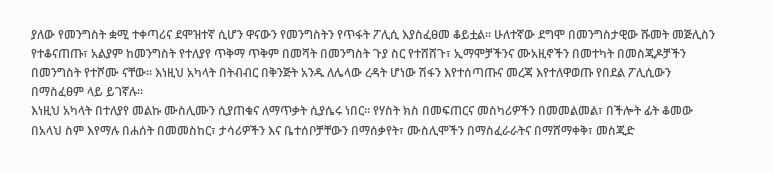ያለው የመንግስት ቋሚ ተቀጣሪና ደሞዝተኛ ሲሆን ዋናውን የመንግስትን የጥፋት ፖሊሲ እያስፈፀመ ቆይቷል፡፡ ሁለተኛው ደግሞ በመንግስታዊው ሹመት መጅሊስን የተቆናጠጡ፣ አልያም ከመንግስት የተለያየ ጥቅማ ጥቅም በመሻት በመንግስት ጉያ ስር የተሸሸጉ፣ ኢማሞቻችንና ሙአዚኖችን በመተካት በመስጂዶቻችን በመንግስት የተሾሙ ናቸው፡፡ እነዚህ አካላት በትብብር በቅንጅት አንዱ ለሌላው ረዳት ሆነው ሽፋን እየተሰጣጡና መረጃ እየተለዋወጡ የበደል ፖሊሲውን በማስፈፀም ላይ ይገኛሉ፡፡
እነዚህ አካላት በተለያየ መልኩ ሙስሊሙን ሲያጠቁና ለማጥቃት ሲያሴሩ ነበር፡፡ የሃስት ክስ በመፍጠርና መስካሪዎችን በመመልመል፣ በችሎት ፊት ቆመው በአላህ ስም እየማሉ በሐሰት በመመስከር፣ ታሳሪዎችን እና ቤተሰቦቻቸውን በማሰቃየት፣ ሙስሊሞችን በማስፈራራትና በማሸማቀቅ፣ መስጂድ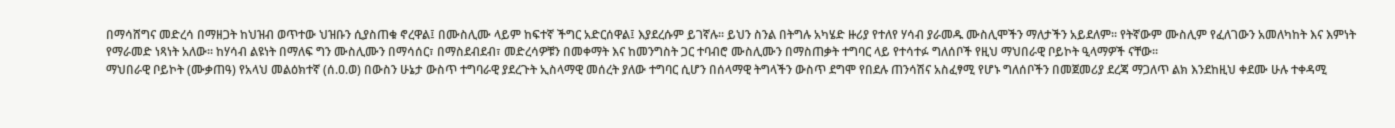በማሳሸግና መድረሳ በማዘጋት ከህዝብ ወጥተው ህዝቡን ሲያስጠቁ ኖረዋል፤ በሙስሊሙ ላይም ከፍተኛ ችግር አድርሰዋል፤ እያደረሱም ይገኛሉ፡፡ ይህን ስንል በትግሉ አካሄድ ዙሪያ የተለየ ሃሳብ ያራመዱ ሙስሊሞችን ማለታችን አይደለም፡፡ የትኛውም ሙስሊም የፈለገውን አመለካከት እና እምነት የማራመድ ነጻነት አለው፡፡ ከሃሳብ ልዩነት በማለፍ ግን ሙስሊሙን በማሳሰር፣ በማስደብደብ፣ መድረሳዎቹን በመቀማት እና ከመንግስት ጋር ተባብሮ ሙስሊሙን በማስጠቃት ተግባር ላይ የተሳተፉ ግለሰቦች የዚህ ማህበራዊ ቦይኮት ዒላማዎች ናቸው፡፡
ማህበራዊ ቦይኮት (ሙቃጠዓ) የአላህ መልዕክተኛ (ሰ.ዐ.ወ) በውስን ሁኔታ ውስጥ ተግባራዊ ያደረጉት ኢስላማዊ መሰረት ያለው ተግባር ሲሆን በሰላማዊ ትግላችን ውስጥ ደግሞ የበደሉ ጠንሳሽና አስፈፃሚ የሆኑ ግለሰቦችን በመጀመሪያ ደረጃ ማጋለጥ ልክ እንደከዚህ ቀደሙ ሁሉ ተቀዳሚ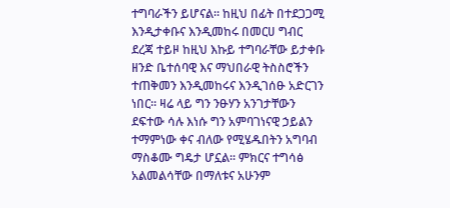ተግባራችን ይሆናል፡፡ ከዚህ በፊት በተደጋጋሚ እንዲታቀቡና እንዲመከሩ በመርሀ ግብር ደረጃ ተይዞ ከዚህ እኩይ ተግባራቸው ይታቀቡ ዘንድ ቤተሰባዊ እና ማህበራዊ ትስስሮችን ተጠቅመን እንዲመከሩና እንዲገሰፁ አድርገን ነበር፡፡ ዛሬ ላይ ግን ንፁሃን አንገታቸውን ደፍተው ሳሉ እነሱ ግን አምባገነናዊ ኃይልን ተማምነው ቀና ብለው የሚሄዱበትን አግባብ ማስቆሙ ግዴታ ሆኗል፡፡ ምክርና ተግሳፅ አልመልሳቸው በማለቱና አሁንም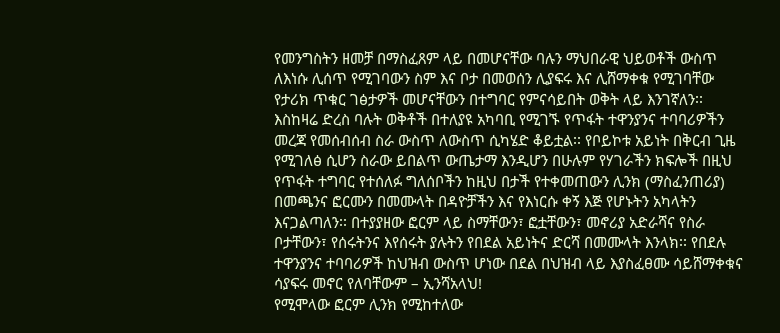የመንግስትን ዘመቻ በማስፈጸም ላይ በመሆናቸው ባሉን ማህበራዊ ህይወቶች ውስጥ ለእነሱ ሊሰጥ የሚገባውን ስም እና ቦታ በመወሰን ሊያፍሩ እና ሊሸማቀቁ የሚገባቸው የታሪክ ጥቁር ገፅታዎች መሆናቸውን በተግባር የምናሳይበት ወቅት ላይ እንገኛለን፡፡
እስከዛሬ ድረስ ባሉት ወቅቶች በተለያዩ አካባቢ የሚገኙ የጥፋት ተዋንያንና ተባባሪዎችን መረጃ የመሰብሰብ ስራ ውስጥ ለውስጥ ሲካሄድ ቆይቷል፡፡ የቦይኮቱ አይነት በቅርብ ጊዜ የሚገለፅ ሲሆን ስራው ይበልጥ ውጤታማ እንዲሆን በሁሉም የሃገራችን ክፍሎች በዚህ የጥፋት ተግባር የተሰለፉ ግለሰቦችን ከዚህ በታች የተቀመጠውን ሊንክ (ማስፈንጠሪያ) በመጫንና ፎርሙን በመሙላት በዳዮቻችን እና የእነርሱ ቀኝ እጅ የሆኑትን አካላትን እናጋልጣለን፡፡ በተያያዘው ፎርም ላይ ስማቸውን፣ ፎቷቸውን፣ መኖሪያ አድራሻና የስራ ቦታቸውን፣ የሰሩትንና እየሰሩት ያሉትን የበደል አይነትና ድርሻ በመሙላት እንላክ፡፡ የበደሉ ተዋንያንና ተባባሪዎች ከህዝብ ውስጥ ሆነው በደል በህዝብ ላይ እያስፈፀሙ ሳይሸማቀቁና ሳያፍሩ መኖር የለባቸውም – ኢንሻአላህ!
የሚሞላው ፎርም ሊንክ የሚከተለው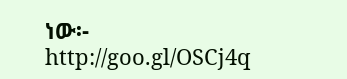ነው፡-
http://goo.gl/OSCj4q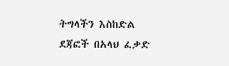ትግላችን እስከድል ደጃፎች በአላህ ፈቃድ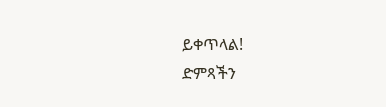ይቀጥላል!
ድምጻችን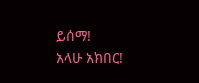ይሰማ!
አላሁ አክበር!